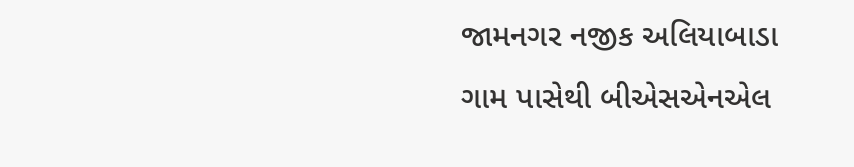જામનગર નજીક અલિયાબાડા ગામ પાસેથી બીએસએનએલ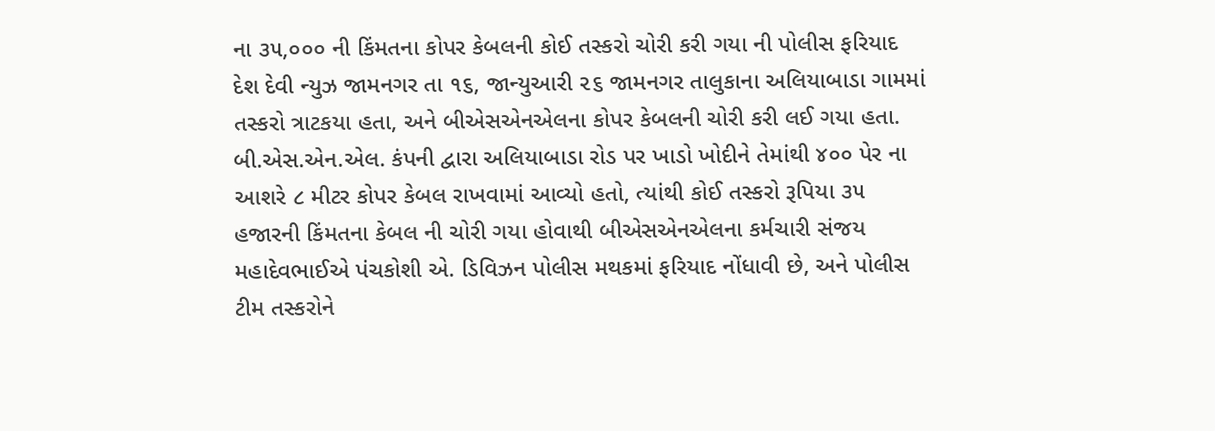ના ૩૫,૦૦૦ ની કિંમતના કોપર કેબલની કોઈ તસ્કરો ચોરી કરી ગયા ની પોલીસ ફરિયાદ
દેશ દેવી ન્યુઝ જામનગર તા ૧૬, જાન્યુઆરી ૨૬ જામનગર તાલુકાના અલિયાબાડા ગામમાં તસ્કરો ત્રાટકયા હતા, અને બીએસએનએલના કોપર કેબલની ચોરી કરી લઈ ગયા હતા.
બી.એસ.એન.એલ. કંપની દ્વારા અલિયાબાડા રોડ પર ખાડો ખોદીને તેમાંથી ૪૦૦ પેર ના આશરે ૮ મીટર કોપર કેબલ રાખવામાં આવ્યો હતો, ત્યાંથી કોઈ તસ્કરો રૂપિયા ૩૫ હજારની કિંમતના કેબલ ની ચોરી ગયા હોવાથી બીએસએનએલના કર્મચારી સંજય મહાદેવભાઈએ પંચકોશી એ. ડિવિઝન પોલીસ મથકમાં ફરિયાદ નોંધાવી છે, અને પોલીસ ટીમ તસ્કરોને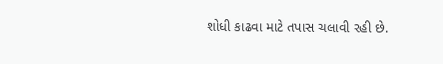શોધી કાઢવા માટે તપાસ ચલાવી રહી છે.